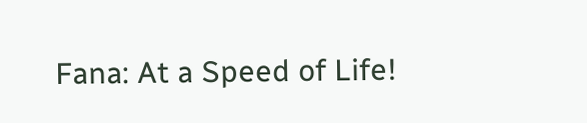Fana: At a Speed of Life!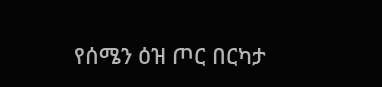የሰሜን ዕዝ ጦር በርካታ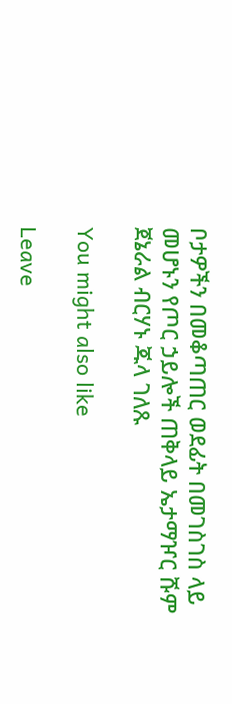ቦታዎችን በመቆጣጠር ወደፊት በመገስገስ ላይ መሆኑን የጦር ኃይሎች ጠቅላይ ኤታማዦር ሹም ጀኔራል ብርሃኑ ጁላ ገለጹ

You might also like

Leave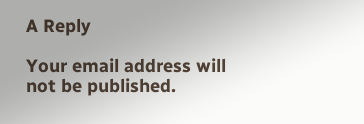A Reply

Your email address will not be published.